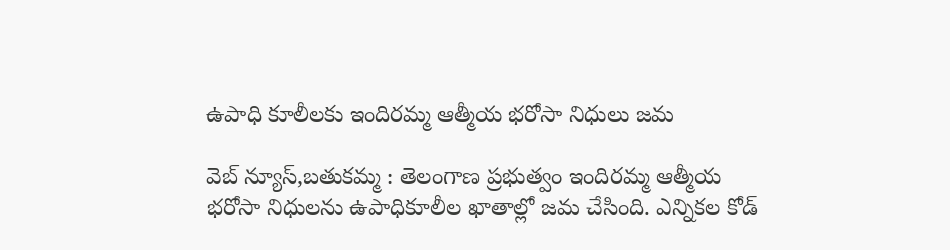ఉపాధి కూలీలకు ఇందిరమ్మ ఆత్మీయ భరోసా నిధులు జమ

వెబ్ న్యూస్,బతుకమ్మ : తెలంగాణ ప్రభుత్వం ఇందిరమ్మ ఆత్మీయ భరోసా నిధులను ఉపాధికూలీల ఖాతాల్లో జమ చేసింది. ఎన్నికల కోడ్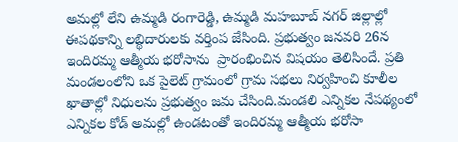అమల్లో లేని ఉమ్మడి రంగారెడ్డి, ఉమ్మడి మహబూబ్ నగర్ జిల్లాల్లో ఈపథకాన్ని లబ్థిదారులకు వర్తింప జేసింది. ప్రభుత్వం జనవరి 26న ఇందిరమ్మ ఆత్మీయ భరోసాను  ప్రారంభించిన విషయం తెలిసిందే. ప్రతి మండలంలోని ఒక పైలెట్ గ్రామంలో గ్రామ సభలు నిర్వహించి కూలీల ఖాతాల్లో నిధులను ప్రభుత్వం జమ చేసింది.మండలి ఎన్నికల నేపథ్యంలో ఎన్నికల కోడ్ అమల్లో ఉండటంతో ఇందిరమ్మ ఆత్మీయ భరోసా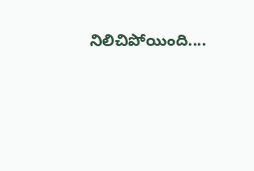నిలిచిపోయింది....